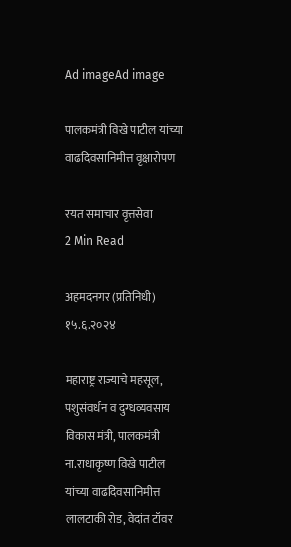Ad imageAd image

पालकमंत्री विखे पाटील यांच्या वाढदिवसानिमीत्त वृक्षारोपण

रयत समाचार वृत्तसेवा
2 Min Read

अहमदनगर (प्रतिनिधी) १५.६.२०२४

महाराष्ट्र राज्याचे महसूल, पशुसंवर्धन व दुग्धव्यवसाय विकास मंत्री, पालकमंत्री ना.राधाकृष्ण विखे पाटील यांच्या वाढदिवसानिमीत्त लालटाकी रोड, वेदांत टॉवर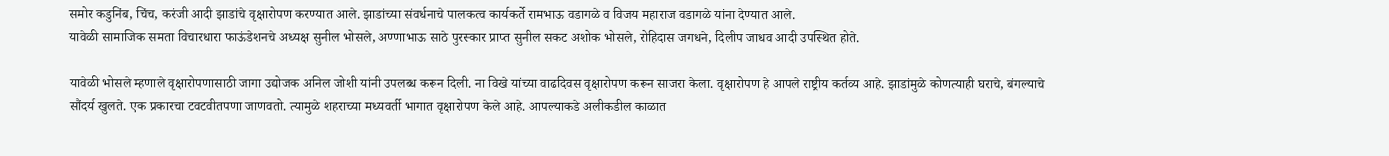समोर कडुनिंब, चिंच, करंजी आदी झाडांचे वृक्षारोपण करण्यात आले. झाडांच्या संवर्धनाचे पालकत्व कार्यकर्ते रामभाऊ वडागळे व विजय महाराज वडागळे यांना देण्यात आले.
यावेळी सामाजिक समता विचारधारा फाऊंडेशनचे अध्यक्ष सुनील भोसले, अण्णाभाऊ साठे पुरस्कार प्राप्त सुनील सकट अशोक भोसले, रोहिदास जगधने, दिलीप जाधव आदी उपस्थित होते.

यावेळी भोसले म्हणाले वृक्षारोपणासाठी जागा उद्योजक अनिल जोशी यांनी उपलब्ध करून दिली. ना विखे यांच्या वाढदिवस वृक्षारोपण करून साजरा केला. वृक्षारोपण हे आपले राष्ट्रीय कर्तव्य आहे. झाडांमुळे कोणत्याही घराचे, बंगल्याचे सौंदर्य खुलते. एक प्रकारचा टवटवीतपणा जाणवतो. त्यामुळे शहराच्या मध्यवर्ती भागात वृक्षारोपण केले आहे. आपल्याकडे अलीकडील काळात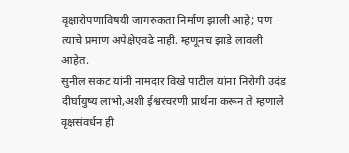वृक्षारोपणाविषयी जागरुकता निर्माण झाली आहे; पण त्याचे प्रमाण अपेक्षेएवढे नाही. म्हणूनच झाडे लावली आहेत.
सुनील सकट यांनी नामदार विखे पाटील यांना निरोगी उदंड दीर्घायुष्य लाभो,अशी ईश्वरचरणी प्रार्थना करून ते म्हणाले वृक्षसंवर्धन ही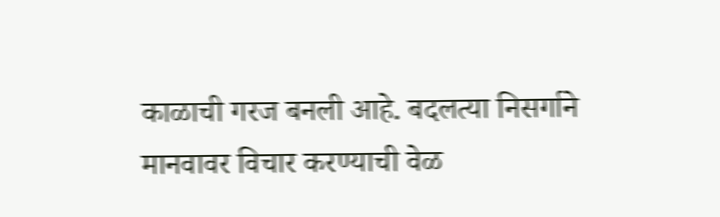काळाची गरज बनली आहे. बदलत्या निसर्गाने मानवावर विचार करण्याची वेळ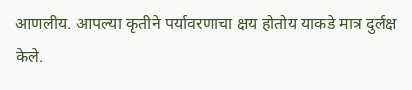आणलीय. आपल्या कृतीने पर्यावरणाचा क्षय होतोय याकडे मात्र दुर्लक्ष केले.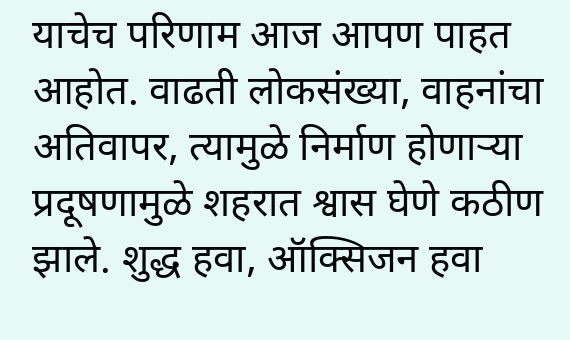याचेच परिणाम आज आपण पाहत आहोत. वाढती लोकसंख्या, वाहनांचा अतिवापर, त्यामुळे निर्माण होणाऱ्या प्रदूषणामुळे शहरात श्वास घेणे कठीण झाले. शुद्ध हवा, ऑक्सिजन हवा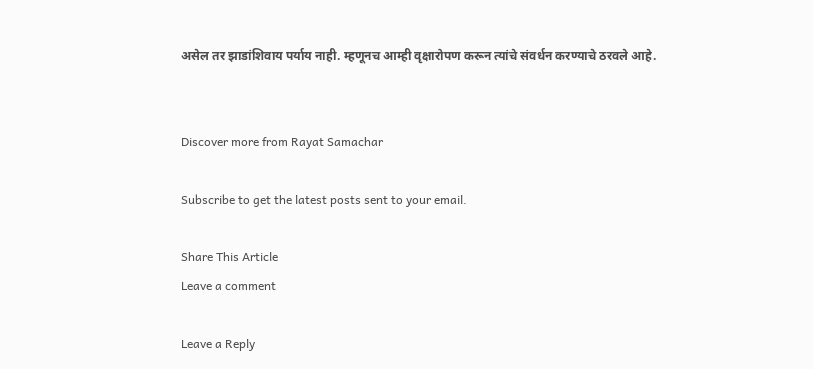असेल तर झाडांशिवाय पर्याय नाही. म्हणूनच आम्ही वृक्षारोपण करून त्यांचे संवर्धन करण्याचे ठरवले आहे.


Discover more from Rayat Samachar

Subscribe to get the latest posts sent to your email.

Share This Article
Leave a comment

Leave a Reply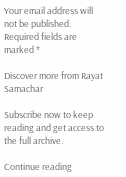Your email address will not be published. Required fields are marked *

Discover more from Rayat Samachar

Subscribe now to keep reading and get access to the full archive.

Continue reading